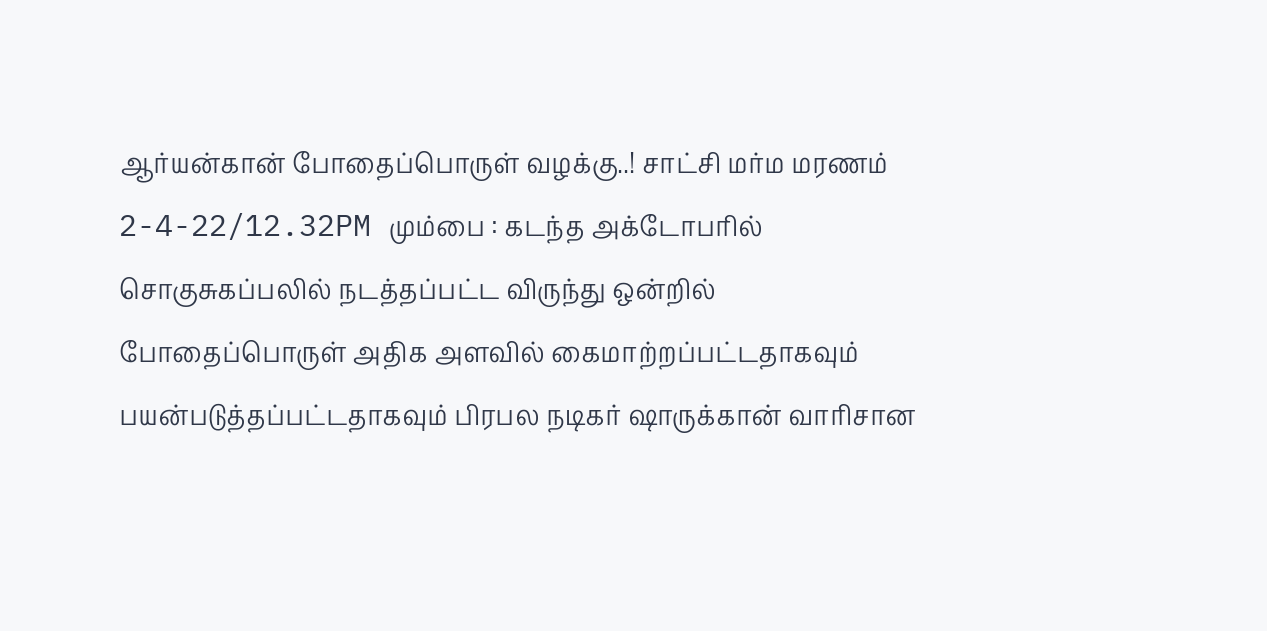ஆர்யன்கான் போதைப்பொருள் வழக்கு..! சாட்சி மர்ம மரணம்
2-4-22/12.32PM மும்பை : கடந்த அக்டோபரில் சொகுசுகப்பலில் நடத்தப்பட்ட விருந்து ஒன்றில் போதைப்பொருள் அதிக அளவில் கைமாற்றப்பட்டதாகவும் பயன்படுத்தப்பட்டதாகவும் பிரபல நடிகர் ஷாருக்கான் வாரிசான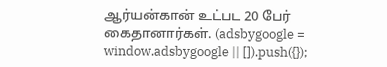ஆர்யன்கான் உட்பட 20 பேர் கைதானார்கள். (adsbygoogle = window.adsbygoogle || []).push({});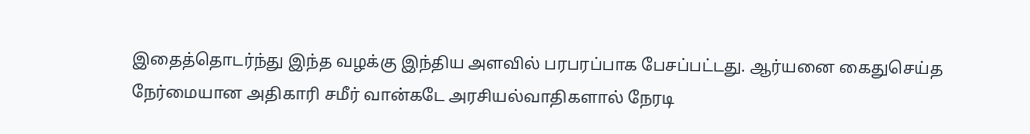இதைத்தொடர்ந்து இந்த வழக்கு இந்திய அளவில் பரபரப்பாக பேசப்பட்டது. ஆர்யனை கைதுசெய்த நேர்மையான அதிகாரி சமீர் வான்கடே அரசியல்வாதிகளால் நேரடி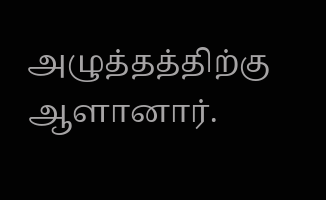அழுத்தத்திற்கு ஆளானார்.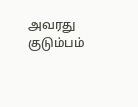அவரது குடும்பம்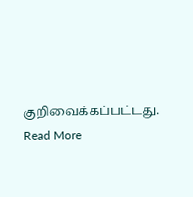குறிவைக்கப்பட்டது.
Read More